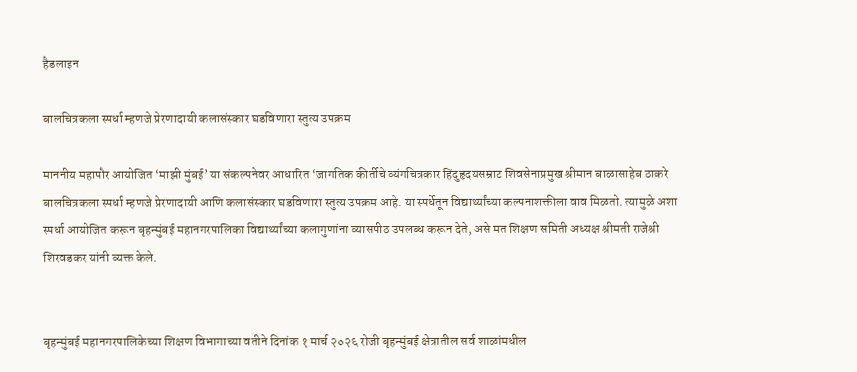हैडलाइन

बालचित्रकला स्पर्धा म्हणजे प्रेरणादायी कलासंस्कार घडविणारा स्तुत्य उपक्रम

माननीय महापौर आयोजित ‘माझी मुंबई’ या संकल्पनेवर आधारित ‘जागतिक कीर्तीचे व्यंगचित्रकार हिंदुहृदयसम्राट शिवसेनाप्रमुख श्रीमान बाळासाहेब ठाकरे बालचित्रकला स्पर्धा म्हणजे प्रेरणादायी आणि कलासंस्कार घडविणारा स्तुत्य उपक्रम आहे. या स्पर्धेतून विद्यार्थ्यांच्या कल्पनाशक्तीला वाव मिळतो. त्यामुळे अशा स्पर्धा आयोजित करून बृहन्मुंबई महानगरपालिका विद्यार्थ्यांच्या कलागुणांना व्यासपीठ उपलब्ध करून देते, असे मत शिक्षण समिती अध्यक्ष श्रीमती राजेश्री शिरवडकर यांनी व्यक्त केले.


बृहन्मुंबई महानगरपालिकेच्या शिक्षण विभागाच्या वतीने दिनांक १ मार्च २०२६ रोजी बृहन्मुंबई क्षेत्रातील सर्व शाळांमधील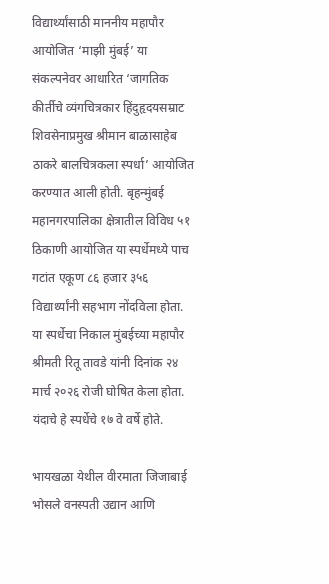विद्यार्थ्यांसाठी माननीय महापौर आयोजित ‘माझी मुंबई’ या संकल्पनेवर आधारित ‘जागतिक कीर्तीचे व्यंगचित्रकार हिंदुहृदयसम्राट शिवसेनाप्रमुख श्रीमान बाळासाहेब ठाकरे बालचित्रकला स्पर्धा’ आयोजित करण्यात आली होती. बृहन्मुंबई महानगरपालिका क्षेत्रातील विविध ५१ ठिकाणी आयोजित या स्पर्धेमध्ये पाच गटांत एकूण ८६ हजार ३५६ विद्यार्थ्यांनी सहभाग नोंदविला होता. या स्पर्धेचा निकाल मुंबईच्या महापौर श्रीमती रितू तावडे यांनी दिनांक २४ मार्च २०२६ रोजी घोषित केला होता. यंदाचे हे स्पर्धेचे १७ वे वर्षे होते.

भायखळा येथील वीरमाता जिजाबाई भोसले वनस्पती उद्यान आणि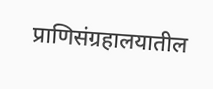प्राणिसंग्रहालयातील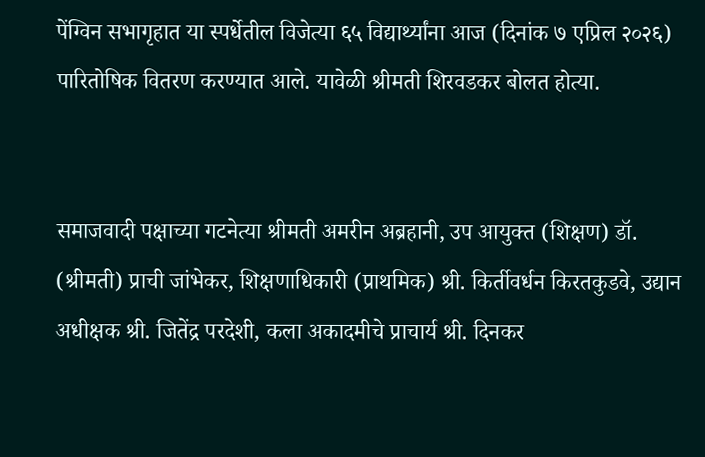पेंग्विन सभागृहात या स्पर्धेतील विजेत्या ६५ विद्यार्थ्यांना आज (दिनांक ७ एप्रिल २०२६) पारितोषिक वितरण करण्यात आले. यावेळी श्रीमती शिरवडकर बोलत होत्या.


समाजवादी पक्षाच्या गटनेत्या श्रीमती अमरीन अब्रहानी, उप आयुक्त (शिक्षण) डॉ. (श्रीमती) प्राची जांभेकर, शिक्षणाधिकारी (प्राथमिक) श्री. किर्तीवर्धन किरतकुडवे, उद्यान अधीक्षक श्री. जितेंद्र परदेशी, कला अकादमीचे प्राचार्य श्री. दिनकर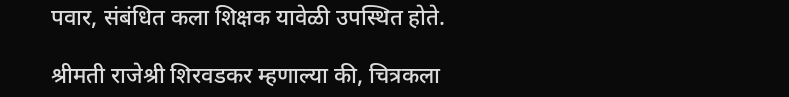पवार, संबंधित कला शिक्षक यावेळी उपस्थित होते.

श्रीमती राजेश्री शिरवडकर म्हणाल्या की, चित्रकला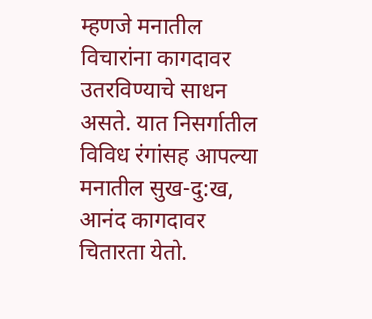म्हणजे मनातील विचारांना कागदावर उतरविण्याचे साधन असते. यात निसर्गातील विविध रंगांसह आपल्या मनातील सुख-दु:ख, आनंद कागदावर चितारता येतो.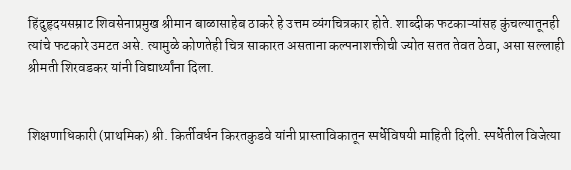हिंदुहृदयसम्राट शिवसेनाप्रमुख श्रीमान बाळासाहेब ठाकरे हे उत्तम व्यंगचित्रकार होते. शाब्दीक फटकाऱ्यांसह कुंचल्यातूनही त्यांचे फटकारे उमटत असे. त्यामुळे कोणतेही चित्र साकारत असताना कल्पनाशक्तीची ज्योत सतत तेवत ठेवा, असा सल्लाही श्रीमती शिरवडकर यांनी विद्यार्थ्यांना दिला.


शिक्षणाधिकारी (प्राथमिक) श्री. किर्तीवर्धन किरतकुडवे यांनी प्रास्ताविकातून स्पर्धेविषयी माहिती दिली. स्पर्धेतील विजेत्या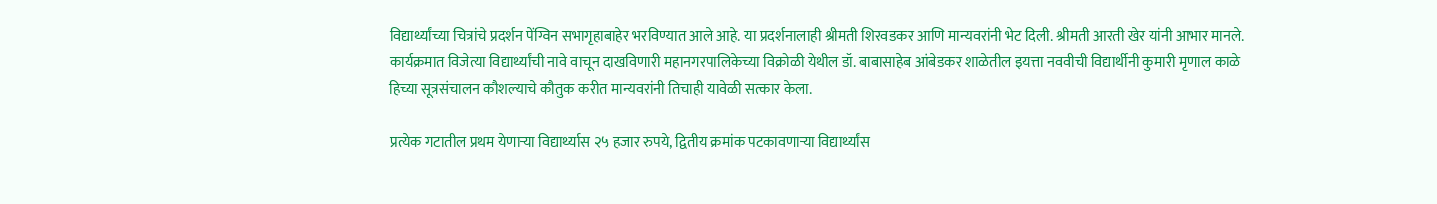विद्यार्थ्यांच्या चित्रांचे प्रदर्शन पेंग्विन सभागृहाबाहेर भरविण्यात आले आहे. या प्रदर्शनालाही श्रीमती शिरवडकर आणि मान्यवरांनी भेट दिली. श्रीमती आरती खेर यांनी आभार मानले. कार्यक्रमात विजेत्या विद्यार्थ्यांची नावे वाचून दाखविणारी महानगरपालिकेच्या विक्रोळी येथील डॉ. बाबासाहेब आंबेडकर शाळेतील इयत्ता नववीची विद्यार्थीनी कुमारी मृणाल काळे हिच्या सूत्रसंचालन कौशल्याचे कौतुक करीत मान्यवरांनी तिचाही यावेळी सत्कार केला.

प्रत्येक गटातील प्रथम येणाऱ्या विद्यार्थ्यास २५ हजार रुपये, द्वितीय क्रमांक पटकावणाऱ्या विद्यार्थ्यांस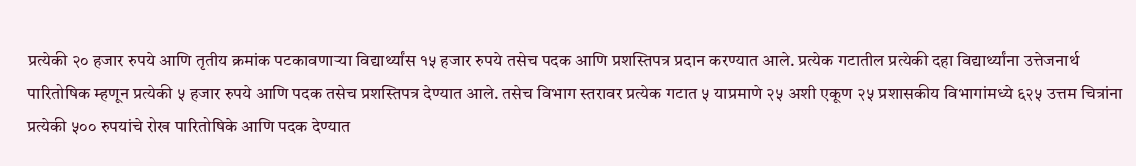प्रत्येकी २० हजार रुपये आणि तृतीय क्रमांक पटकावणाऱ्या विद्यार्थ्यांस १५ हजार रुपये तसेच पदक आणि प्रशस्तिपत्र प्रदान करण्यात आले. प्रत्येक गटातील प्रत्येकी दहा विद्यार्थ्यांना उत्तेजनार्थ पारितोषिक म्हणून प्रत्येकी ५ हजार रुपये आणि पदक तसेच प्रशस्तिपत्र देण्यात आले. तसेच विभाग स्तरावर प्रत्येक गटात ५ याप्रमाणे २५ अशी एकूण २५ प्रशासकीय विभागांमध्ये ६२५ उत्तम चित्रांना प्रत्येकी ५०० रुपयांचे रोख पारितोषिके आणि पदक देण्यात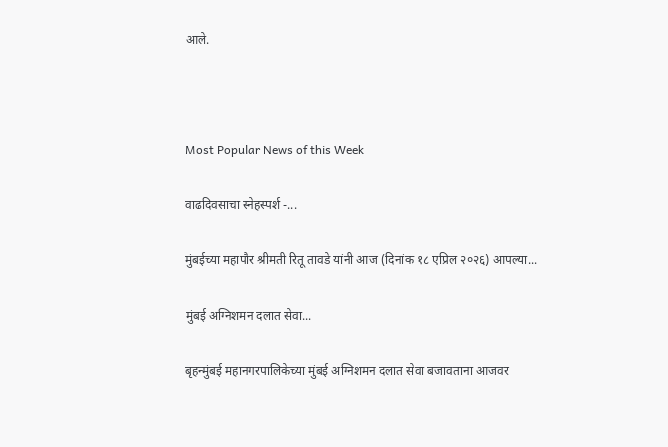आले.



Most Popular News of this Week

वाढदिवसाचा स्नेहस्पर्श -...

मुंबईच्या महापौर श्रीमती रितू तावडे यांनी आज (दिनांक १८ एप्रिल २०२६) आपल्या...

मुंबई अग्निशमन दलात सेवा...

बृहन्मुंबई महानगरपालिकेच्या मुंबई अग्निशमन दलात सेवा बजावताना आजवर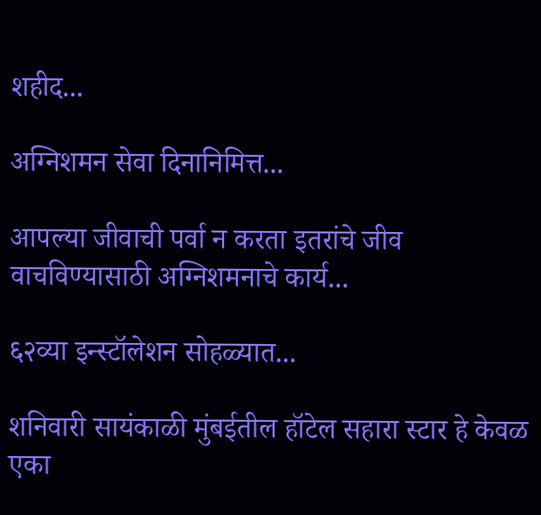शहीद...

अग्निशमन सेवा दिनानिमित्त...

आपल्या जीवाची पर्वा न करता इतरांचे जीव वाचविण्यासाठी अग्निशमनाचे कार्य...

६२व्या इन्स्टॉलेशन सोहळ्यात...

शनिवारी सायंकाळी मुंबईतील हॉटेल सहारा स्टार हे केवळ एका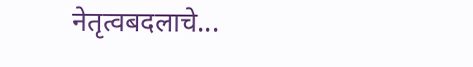नेतृत्वबदलाचे...